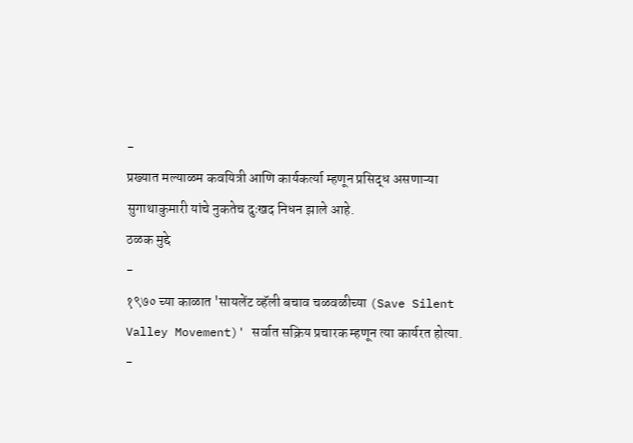-
प्रख्यात मल्याळम कवयित्री आणि कार्यकर्त्या म्हणून प्रसिद्ध असणाऱ्या सुगाथाकुमारी यांचे नुकतेच दुःखद निधन झाले आहे.
ठळक मुद्दे
-
१९७० च्या काळात 'सायलेंट व्हॅली बचाव चळवळीच्या (Save Silent Valley Movement)' सर्वात सक्रिय प्रचारक म्हणून त्या कार्यरत होत्या.
-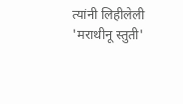त्यांनी लिहीलेली 'मराथीनू स्तुती'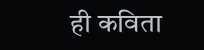ही कविता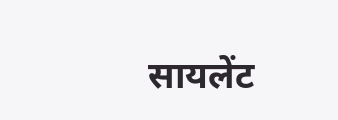सायलेंट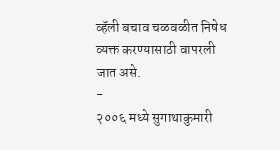व्हॅली बचाव चळवळीत निषेध व्यक्त करण्यासाठी वापरली जात असे.
-
२००६ मध्ये सुगाथाकुमारी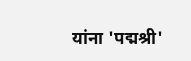यांना 'पद्मश्री'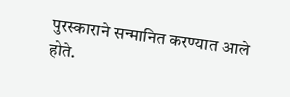पुरस्काराने सन्मानित करण्यात आले होते.